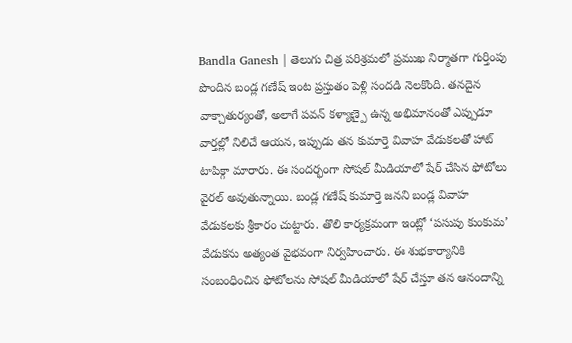Bandla Ganesh | తెలుగు చిత్ర పరిశ్రమలో ప్రముఖ నిర్మాతగా గుర్తింపు పొందిన బండ్ల గణేష్ ఇంట ప్రస్తుతం పెళ్లి సందడి నెలకొంది. తనదైన వాక్చాతుర్యంతో, అలాగే పవన్ కళ్యాణ్పై ఉన్న అభిమానంతో ఎప్పుడూ వార్తల్లో నిలిచే ఆయన, ఇప్పుడు తన కుమార్తె వివాహ వేడుకలతో హాట్ టాపిక్గా మారారు. ఈ సందర్భంగా సోషల్ మీడియాలో షేర్ చేసిన ఫోటోలు వైరల్ అవుతున్నాయి. బండ్ల గణేష్ కుమార్తె జనని బండ్ల వివాహ వేడుకలకు శ్రీకారం చుట్టారు. తొలి కార్యక్రమంగా ఇంట్లో ‘పసుపు కుంకుమ’ వేడుకను అత్యంత వైభవంగా నిర్వహించారు. ఈ శుభకార్యానికి సంబంధించిన ఫోటోలను సోషల్ మీడియాలో షేర్ చేస్తూ తన ఆనందాన్ని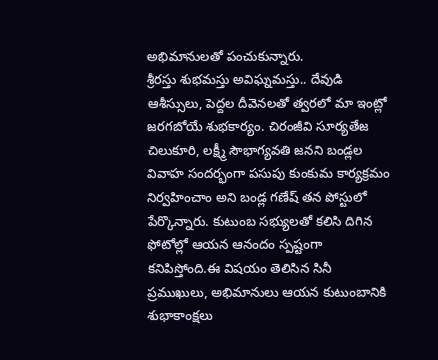అభిమానులతో పంచుకున్నారు.
శ్రీరస్తు శుభమస్తు అవిఘ్నమస్తు.. దేవుడి ఆశీస్సులు, పెద్దల దీవెనలతో త్వరలో మా ఇంట్లో జరగబోయే శుభకార్యం. చిరంజీవి సూర్యతేజ చిలుకూరి, లక్ష్మీ సౌభాగ్యవతి జనని బండ్లల వివాహ సందర్భంగా పసుపు కుంకుమ కార్యక్రమం నిర్వహించాం అని బండ్ల గణేష్ తన పోస్టులో పేర్కొన్నారు. కుటుంబ సభ్యులతో కలిసి దిగిన ఫోటోల్లో ఆయన ఆనందం స్పష్టంగా కనిపిస్తోంది.ఈ విషయం తెలిసిన సినీ ప్రముఖులు, అభిమానులు ఆయన కుటుంబానికి శుభాకాంక్షలు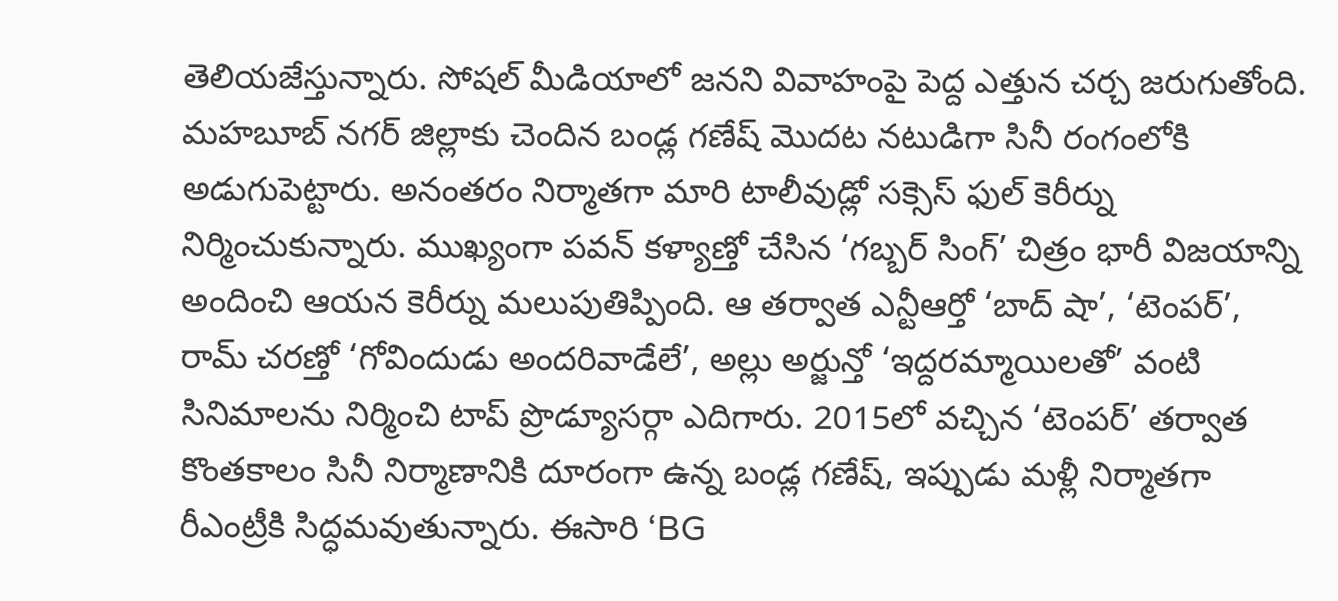తెలియజేస్తున్నారు. సోషల్ మీడియాలో జనని వివాహంపై పెద్ద ఎత్తున చర్చ జరుగుతోంది.
మహబూబ్ నగర్ జిల్లాకు చెందిన బండ్ల గణేష్ మొదట నటుడిగా సినీ రంగంలోకి అడుగుపెట్టారు. అనంతరం నిర్మాతగా మారి టాలీవుడ్లో సక్సెస్ ఫుల్ కెరీర్ను నిర్మించుకున్నారు. ముఖ్యంగా పవన్ కళ్యాణ్తో చేసిన ‘గబ్బర్ సింగ్’ చిత్రం భారీ విజయాన్ని అందించి ఆయన కెరీర్ను మలుపుతిప్పింది. ఆ తర్వాత ఎన్టీఆర్తో ‘బాద్ షా’, ‘టెంపర్’, రామ్ చరణ్తో ‘గోవిందుడు అందరివాడేలే’, అల్లు అర్జున్తో ‘ఇద్దరమ్మాయిలతో’ వంటి సినిమాలను నిర్మించి టాప్ ప్రొడ్యూసర్గా ఎదిగారు. 2015లో వచ్చిన ‘టెంపర్’ తర్వాత కొంతకాలం సినీ నిర్మాణానికి దూరంగా ఉన్న బండ్ల గణేష్, ఇప్పుడు మళ్లీ నిర్మాతగా రీఎంట్రీకి సిద్ధమవుతున్నారు. ఈసారి ‘BG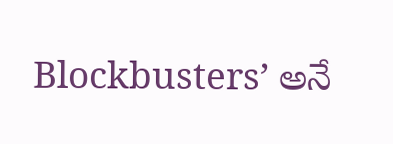Blockbusters’ అనే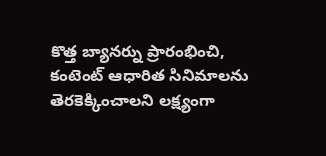కొత్త బ్యానర్ను ప్రారంభించి, కంటెంట్ ఆధారిత సినిమాలను తెరకెక్కించాలని లక్ష్యంగా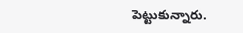పెట్టుకున్నారు.